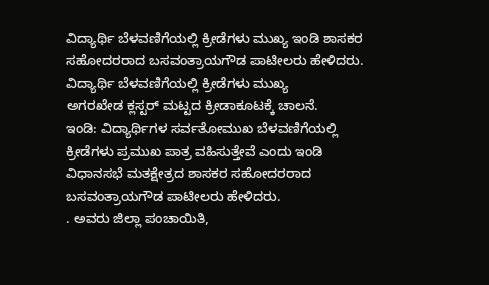ವಿದ್ಯಾರ್ಥಿ ಬೆಳವಣಿಗೆಯಲ್ಲಿ ಕ್ರೀಡೆಗಳು ಮುಖ್ಯ ಇಂಡಿ ಶಾಸಕರ ಸಹೋದರರಾದ ಬಸವಂತ್ರಾಯಗೌಡ ಪಾಟೀಲರು ಹೇಳಿದರು.
ವಿದ್ಯಾರ್ಥಿ ಬೆಳವಣಿಗೆಯಲ್ಲಿ ಕ್ರೀಡೆಗಳು ಮುಖ್ಯ
ಅಗರಖೇಡ ಕ್ಲಸ್ಟರ್ ಮಟ್ಟದ ಕ್ರೀಡಾಕೂಟಕ್ಕೆ ಚಾಲನೆ.
ಇಂಡಿ: ವಿದ್ಯಾರ್ಥಿಗಳ ಸರ್ವತೋಮುಖ ಬೆಳವಣಿಗೆಯಲ್ಲಿ ಕ್ರೀಡೆಗಳು ಪ್ರಮುಖ ಪಾತ್ರ ವಹಿಸುತ್ತೇವೆ ಎಂದು ಇಂಡಿ ವಿಧಾನಸಭೆ ಮತಕ್ಷೇತ್ರದ ಶಾಸಕರ ಸಹೋದರರಾದ ಬಸವಂತ್ರಾಯಗೌಡ ಪಾಟೀಲರು ಹೇಳಿದರು.
. ಅವರು ಜಿಲ್ಲಾ ಪಂಚಾಯಿತಿ,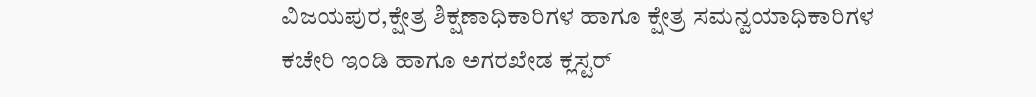ವಿಜಯಪುರ,ಕ್ಷೇತ್ರ ಶಿಕ್ಷಣಾಧಿಕಾರಿಗಳ ಹಾಗೂ ಕ್ಷೇತ್ರ ಸಮನ್ವಯಾಧಿಕಾರಿಗಳ ಕಚೇರಿ ಇಂಡಿ ಹಾಗೂ ಅಗರಖೇಡ ಕ್ಲಸ್ಟರ್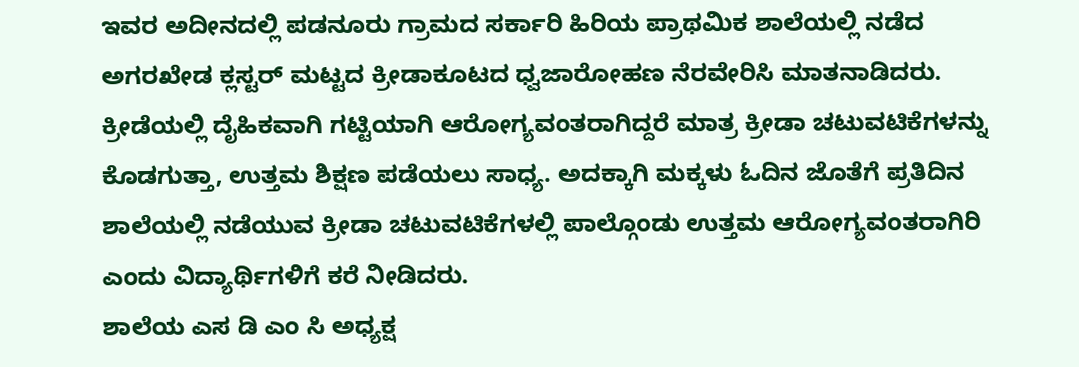ಇವರ ಅದೀನದಲ್ಲಿ ಪಡನೂರು ಗ್ರಾಮದ ಸರ್ಕಾರಿ ಹಿರಿಯ ಪ್ರಾಥಮಿಕ ಶಾಲೆಯಲ್ಲಿ ನಡೆದ ಅಗರಖೇಡ ಕ್ಲಸ್ಟರ್ ಮಟ್ಟದ ಕ್ರೀಡಾಕೂಟದ ಧ್ವಜಾರೋಹಣ ನೆರವೇರಿಸಿ ಮಾತನಾಡಿದರು.
ಕ್ರೀಡೆಯಲ್ಲಿ ದೈಹಿಕವಾಗಿ ಗಟ್ಟಿಯಾಗಿ ಆರೋಗ್ಯವಂತರಾಗಿದ್ದರೆ ಮಾತ್ರ ಕ್ರೀಡಾ ಚಟುವಟಿಕೆಗಳನ್ನು ಕೊಡಗುತ್ತಾ, ಉತ್ತಮ ಶಿಕ್ಷಣ ಪಡೆಯಲು ಸಾಧ್ಯ. ಅದಕ್ಕಾಗಿ ಮಕ್ಕಳು ಓದಿನ ಜೊತೆಗೆ ಪ್ರತಿದಿನ ಶಾಲೆಯಲ್ಲಿ ನಡೆಯುವ ಕ್ರೀಡಾ ಚಟುವಟಿಕೆಗಳಲ್ಲಿ ಪಾಲ್ಗೊಂಡು ಉತ್ತಮ ಆರೋಗ್ಯವಂತರಾಗಿರಿ ಎಂದು ವಿದ್ಯಾರ್ಥಿಗಳಿಗೆ ಕರೆ ನೀಡಿದರು.
ಶಾಲೆಯ ಎಸ ಡಿ ಎಂ ಸಿ ಅಧ್ಯಕ್ಷ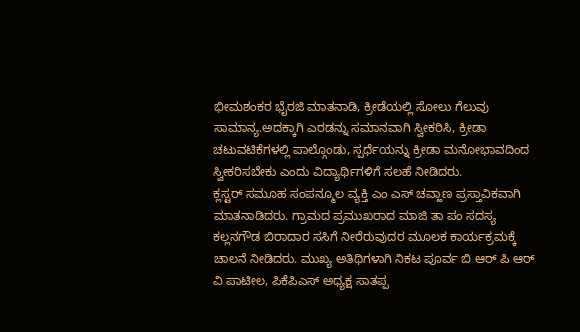ಭೀಮಶಂಕರ ಭೈರಜಿ ಮಾತನಾಡಿ, ಕ್ರೀಡೆಯಲ್ಲಿ ಸೋಲು ಗೆಲುವು ಸಾಮಾನ್ಯ.ಅದಕ್ಕಾಗಿ ಎರಡನ್ನು ಸಮಾನವಾಗಿ ಸ್ವೀಕರಿಸಿ, ಕ್ರೀಡಾ ಚಟುವಟಿಕೆಗಳಲ್ಲಿ ಪಾಲ್ಗೊಂಡು, ಸ್ಪರ್ಧೆಯನ್ನು ಕ್ರೀಡಾ ಮನೋಭಾವದಿಂದ ಸ್ವೀಕರಿಸಬೇಕು ಎಂದು ವಿದ್ಯಾರ್ಥಿಗಳಿಗೆ ಸಲಹೆ ನೀಡಿದರು.
ಕ್ಲಸ್ಟರ್ ಸಮೂಹ ಸಂಪನ್ಮೂಲ ವ್ಯಕ್ತಿ ಎಂ ಎಸ್ ಚವ್ಹಾಣ ಪ್ರಸ್ತಾವಿಕವಾಗಿ ಮಾತನಾಡಿದರು. ಗ್ರಾಮದ ಪ್ರಮುಖರಾದ ಮಾಜಿ ತಾ ಪಂ ಸದಸ್ಯ ಕಲ್ಲನಗೌಡ ಬಿರಾದಾರ ಸಸಿಗೆ ನೀರೆರುವುದರ ಮೂಲಕ ಕಾರ್ಯಕ್ರಮಕ್ಕೆ ಚಾಲನೆ ನೀಡಿದರು. ಮುಖ್ಯ ಅತಿಥಿಗಳಾಗಿ ನಿಕಟ ಪೂರ್ವ ಬಿ ಆರ್ ಪಿ ಆರ್ ವಿ ಪಾಟೀಲ, ಪಿಕೆಪಿಎಸ್ ಅಧ್ಯಕ್ಷ ಸಾತಪ್ಪ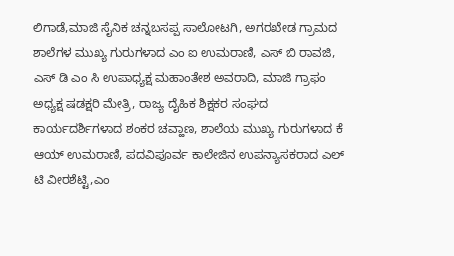ಲಿಗಾಡೆ,ಮಾಜಿ ಸೈನಿಕ ಚನ್ನಬಸಪ್ಪ ಸಾಲೋಟಗಿ, ಅಗರಖೇಡ ಗ್ರಾಮದ ಶಾಲೆಗಳ ಮುಖ್ಯ ಗುರುಗಳಾದ ಎಂ ಐ ಉಮರಾಣಿ, ಎಸ್ ಬಿ ರಾವಜಿ, ಎಸ್ ಡಿ ಎಂ ಸಿ ಉಪಾಧ್ಯಕ್ಷ ಮಹಾಂತೇಶ ಅವರಾದಿ, ಮಾಜಿ ಗ್ರಾಫಂ ಅಧ್ಯಕ್ಷ ಷಡಕ್ಷರಿ ಮೇತ್ರಿ, ರಾಜ್ಯ ದೈಹಿಕ ಶಿಕ್ಷಕರ ಸಂಘದ ಕಾರ್ಯದರ್ಶಿಗಳಾದ ಶಂಕರ ಚವ್ಹಾಣ, ಶಾಲೆಯ ಮುಖ್ಯ ಗುರುಗಳಾದ ಕೆ ಆಯ್ ಉಮರಾಣಿ, ಪದವಿಪೂರ್ವ ಕಾಲೇಜಿನ ಉಪನ್ಯಾಸಕರಾದ ಎಲ್ ಟಿ ವೀರಶೆಟ್ಟಿ,ಎಂ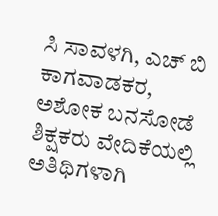ಸಿ ಸಾವಳಗಿ, ಎಚ್ ಬಿ ಕಾಗವಾಡಕರ, ಅಶೋಕ ಬನಸೋಡೆ ಶಿಕ್ಷಕರು ವೇದಿಕೆಯಲ್ಲಿ ಅತಿಥಿಗಳಾಗಿ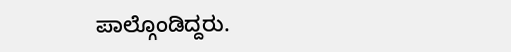ಪಾಲ್ಗೊಂಡಿದ್ದರು.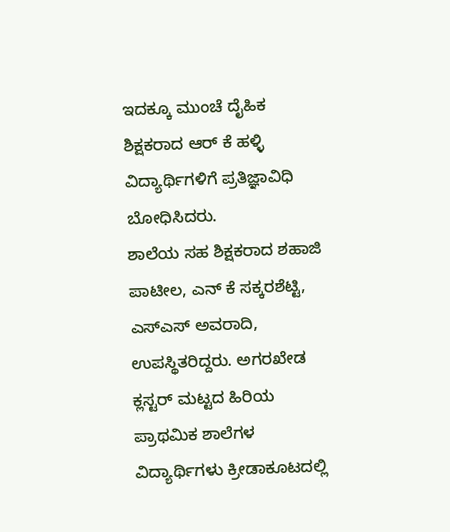ಇದಕ್ಕೂ ಮುಂಚೆ ದೈಹಿಕ ಶಿಕ್ಷಕರಾದ ಆರ್ ಕೆ ಹಳ್ಳಿ ವಿದ್ಯಾರ್ಥಿಗಳಿಗೆ ಪ್ರತಿಜ್ಞಾವಿಧಿ ಬೋಧಿಸಿದರು.
ಶಾಲೆಯ ಸಹ ಶಿಕ್ಷಕರಾದ ಶಹಾಜಿ ಪಾಟೀಲ, ಎನ್ ಕೆ ಸಕ್ಕರಶೆಟ್ಟಿ, ಎಸ್ಎಸ್ ಅವರಾದಿ, ಉಪಸ್ಥಿತರಿದ್ದರು. ಅಗರಖೇಡ ಕ್ಲಸ್ಟರ್ ಮಟ್ಟದ ಹಿರಿಯ ಪ್ರಾಥಮಿಕ ಶಾಲೆಗಳ ವಿದ್ಯಾರ್ಥಿಗಳು ಕ್ರೀಡಾಕೂಟದಲ್ಲಿ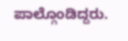ಪಾಲ್ಗೊಂಡಿದ್ದರು.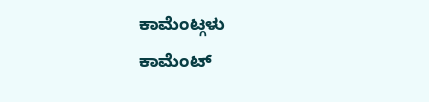ಕಾಮೆಂಟ್ಗಳು
ಕಾಮೆಂಟ್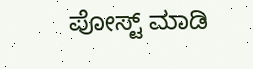ಪೋಸ್ಟ್ ಮಾಡಿ